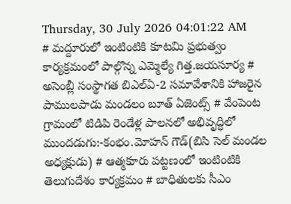Thursday, 30 July 2026 04:01:22 AM
# మద్దూరులో ఇంటింటికి కూటమి ప్రభుత్వం కార్యక్రమంలో పాల్గొన్న ఎమ్మెల్యే గిత్త.జయసూర్య # అసెంబ్లీ సంస్థాగత బిఎల్ఏ-2 సమావేశానికి హాజరైన పాములపాడు మండలం బూత్ ఏజెంట్స్ # వేంపెంట గ్రామంలో టిడిపి రెండేళ్ల పాలనలో అభివృద్ధిలో ముందడుగు:-కంభం.మోహన్ గౌడ్(బిసి సెల్ మండల అధ్యక్షుడు) # ఆత్మకూరు పట్టణంలో ఇంటింటికి తెలుగుదేశం కార్యక్రమం # బాధితులకు సీఎం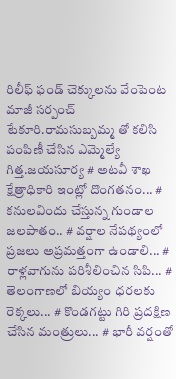రిలీఫ్ ఫండ్ చెక్కులను వేంపెంట మాజీ సర్పంచ్ టేకూరి.రామసుబ్బమ్మ తో కలిసి పంపిణీ చేసిన ఎమ్మెల్యే గిత్త.జయసూర్య # అటవీ శాఖ క్షేత్రాధికారి ఇంట్లో దొంగతనం... # కనులవిందు చేస్తున్న గుండాల జలపాతం.. # వర్షాల నేపథ్యంలో ప్రజలు అప్రమత్తంగా ఉండాలి... # రాళ్లవాగును పరిశీలించిన సిపి... # తెలంగాణలో బియ్యం ధరలకు రెక్కలు... # కొండగట్టు గిరి ప్రదక్షిణ చేసిన మంత్రులు... # భారీ వర్షంతో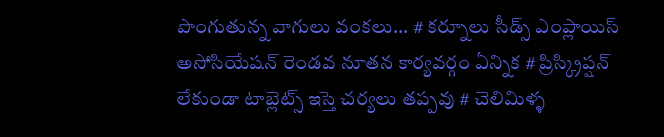పొంగుతున్న వాగులు వంకలు... # కర్నూలు సీడ్స్ ఎంప్లాయిస్ అసోసియేషన్ రెండవ నూతన కార్యవర్గం ఏన్నిక # ప్రిస్క్రిప్షన్ లేకుండా టాబ్లెట్స్ ఇస్తె చర్యలు తప్పవు # చెలిమిళ్ళ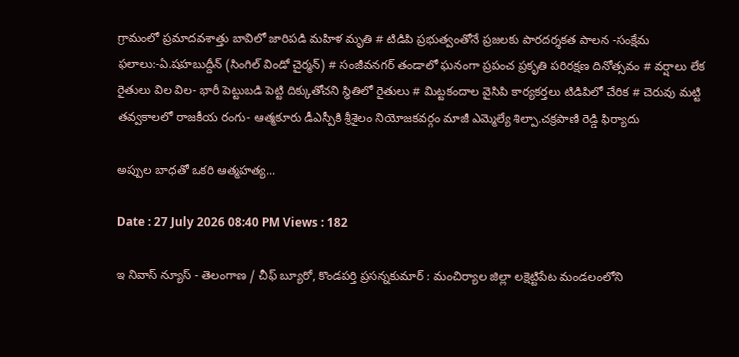గ్రామంలో ప్రమాదవశాత్తు బావిలో జారిపడి మహిళ మృతి # టిడిపి ప్రభుత్వంతోనే ప్రజలకు పారదర్శకత పాలన -సంక్షేమ ఫలాలు:-ఏ.షహబుద్దీన్ (సింగిల్ విండో చైర్మన్) # సంజీవనగర్ తండాలో ఘనంగా ప్రపంచ ప్రకృతి పరిరక్షణ దినోత్సవం # వర్షాలు లేక రైతులు విల విల- భారీ పెట్టుబడి పెట్టి దిక్కుతోచని స్థితిలో రైతులు # మిట్టకందాల వైసిపి కార్యకర్తలు టిడిపిలో చేరిక # చెరువు మట్టి తవ్వకాలలో రాజకీయ రంగు- ఆత్మకూరు డీఎస్పీకి శ్రీశైలం నియోజకవర్గం మాజీ ఎమ్మెల్యే శిల్పా.చక్రపాణి రెడ్డి ఫిర్యాదు

అప్పుల బాధతో ఒకరి ఆత్మహత్య...

Date : 27 July 2026 08:40 PM Views : 182

ఇ నివాస్ న్యూస్ - తెలంగాణ / చీఫ్ బ్యూరో, కొండపర్తి ప్రసన్నకుమార్ : మంచిర్యాల జిల్లా లక్షెట్టిపేట మండలంలోని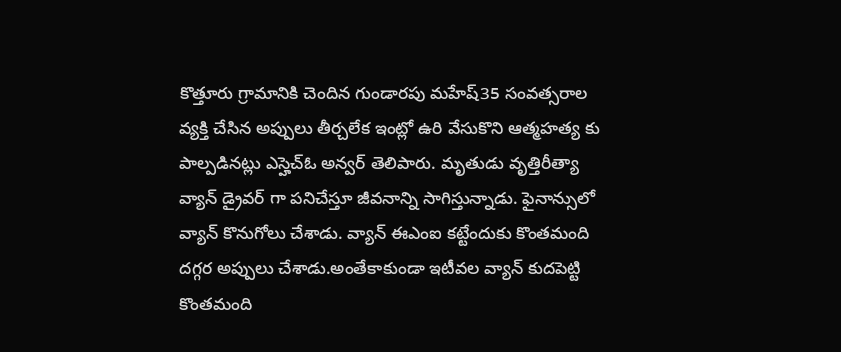కొత్తూరు గ్రామానికి చెందిన గుండారపు మహేష్35 సంవత్సరాల వ్యక్తి చేసిన అప్పులు తీర్చలేక ఇంట్లో ఉరి వేసుకొని ఆత్మహత్య కు పాల్పడినట్లు ఎస్హెచ్ఓ అన్వర్ తెలిపారు. మృతుడు వృత్తిరీత్యా వ్యాన్ డ్రైవర్ గా పనిచేస్తూ జీవనాన్ని సాగిస్తున్నాడు. ఫైనాన్సులో వ్యాన్ కొనుగోలు చేశాడు. వ్యాన్ ఈఎంఐ కట్టేందుకు కొంతమంది దగ్గర అప్పులు చేశాడు.అంతేకాకుండా ఇటీవల వ్యాన్ కుదపెట్టి కొంతమంది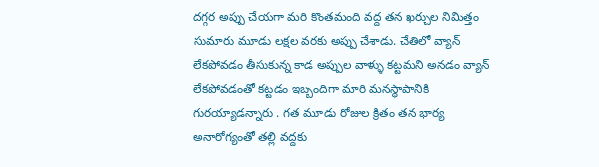దగ్గర అప్పు చేయగా మరి కొంతమంది వద్ద తన ఖర్చుల నిమిత్తం సుమారు మూడు లక్షల వరకు అప్పు చేశాడు. చేతిలో వ్యాన్ లేకపోవడం తీసుకున్న కాడ అప్పుల వాళ్ళు కట్టమని అనడం వ్యాన్ లేకపోవడంతో కట్టడం ఇబ్బందిగా మారి మనస్థాపానికి గురయ్యాడన్నారు . గత మూడు రోజుల క్రితం తన భార్య అనారోగ్యంతో తల్లి వద్దకు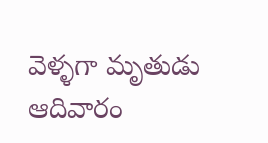వెళ్ళగా మృతుడు ఆదివారం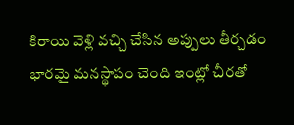కిరాయి వెళ్లి వచ్చి చేసిన అప్పులు తీర్చడం భారమై మనస్థాపం చెంది ఇంట్లో చీరతో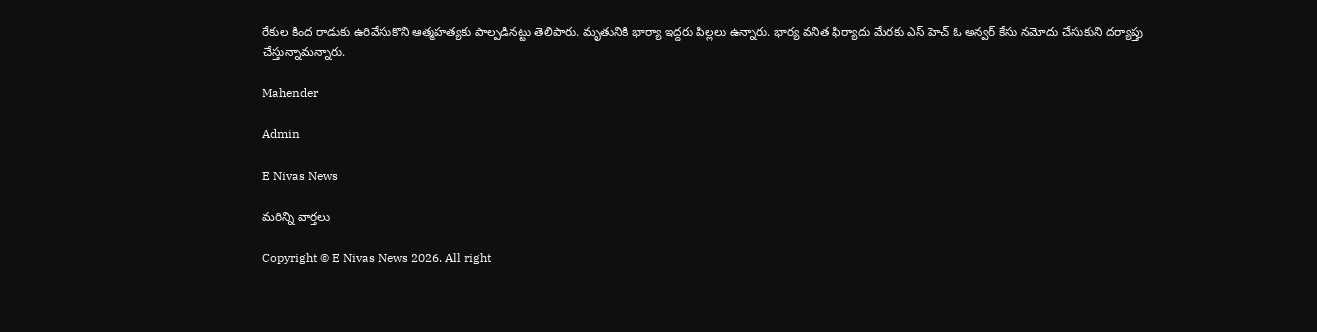రేకుల కింద రాడుకు ఉరివేసుకొని ఆత్మహత్యకు పాల్పడినట్టు తెలిపారు. మృతునికి భార్యా ఇద్దరు పిల్లలు ఉన్నారు. భార్య వనిత ఫిర్యాదు మేరకు ఎస్ హెచ్ ఓ అన్వర్ కేసు నమోదు చేసుకుని దర్యాప్తు చేస్తున్నామన్నారు.

Mahender

Admin

E Nivas News

మరిన్ని వార్తలు

Copyright © E Nivas News 2026. All right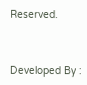Reserved.



Developed By :